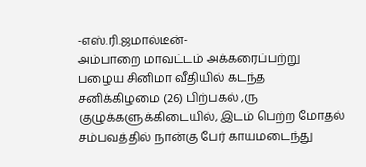-எஸ்.ரி.ஜமால்டீன்-
அம்பாறை மாவட்டம் அக்கரைப்பற்று பழைய சினிமா வீதியில் கடந்த சனிக்கிழமை (26) பிற்பகல் ,ரு குழுக்களுக்கிடையில், இடம் பெற்ற மோதல் சம்பவத்தில் நான்கு பேர் காயமடைந்து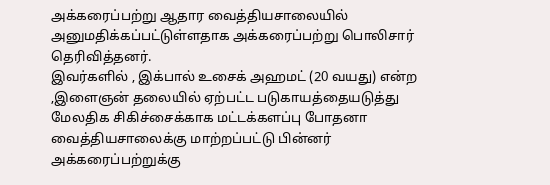அக்கரைப்பற்று ஆதார வைத்தியசாலையில் அனுமதிக்கப்பட்டுள்ளதாக அக்கரைப்பற்று பொலிசார் தெரிவித்தனர்.
இவர்களில் , இக்பால் உசைக் அஹமட் (20 வயது) என்ற ,இளைஞன் தலையில் ஏற்பட்ட படுகாயத்தையடுத்து மேலதிக சிகிச்சைக்காக மட்டக்களப்பு போதனா வைத்தியசாலைக்கு மாற்றப்பட்டு பின்னர் அக்கரைப்பற்றுக்கு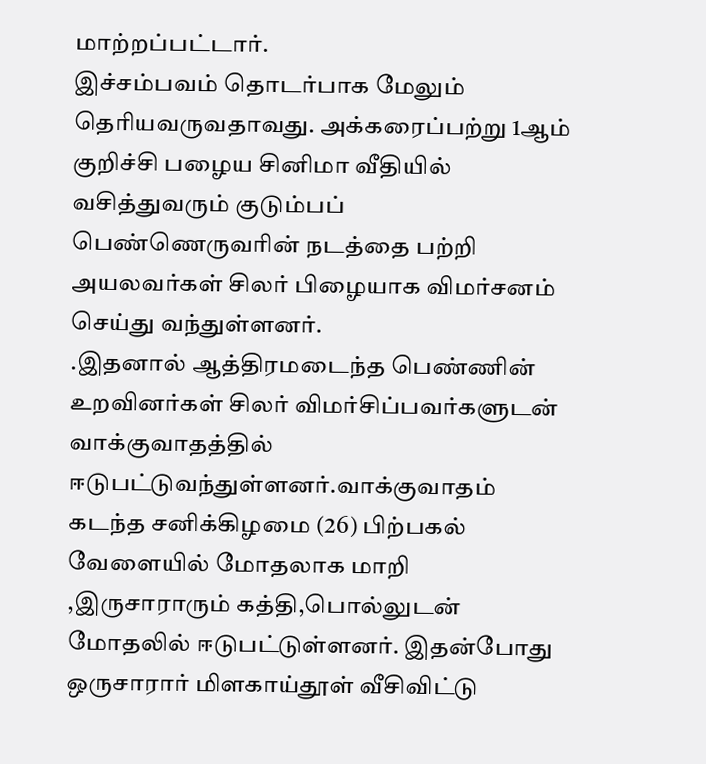மாற்றப்பட்டார்.
இச்சம்பவம் தொடர்பாக மேலும் தெரியவருவதாவது. அக்கரைப்பற்று 1ஆம் குறிச்சி பழைய சினிமா வீதியில் வசித்துவரும் குடும்பப் பெண்ணெருவரின் நடத்தை பற்றி அயலவர்கள் சிலர் பிழையாக விமர்சனம் செய்து வந்துள்ளனர்.
.இதனால் ஆத்திரமடைந்த பெண்ணின் உறவினர்கள் சிலர் விமர்சிப்பவர்களுடன் வாக்குவாதத்தில் ஈடுபட்டுவந்துள்ளனர்.வாக்குவாதம் கடந்த சனிக்கிழமை (26) பிற்பகல் வேளையில் மோதலாக மாறி ,இருசாராரும் கத்தி,பொல்லுடன் மோதலில் ஈடுபட்டுள்ளனர். இதன்போது ஒருசாரார் மிளகாய்தூள் வீசிவிட்டு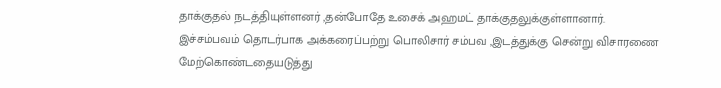தாக்குதல் நடத்தியுள்ளனர் ,தன்போதே உசைக் அஹமட் தாக்குதலுக்குள்ளானார்.
இச்சம்பவம் தொடர்பாக அக்கரைப்பற்று பொலிசார் சம்பவ ,இடத்துக்கு சென்று விசாரணை மேற்கொண்டதையடுத்து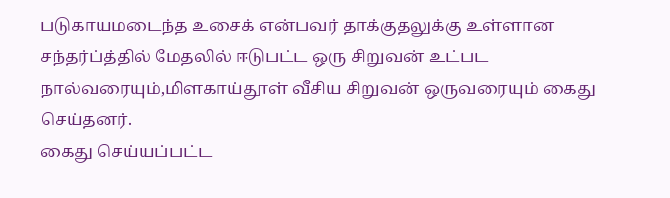படுகாயமடைந்த உசைக் என்பவர் தாக்குதலுக்கு உள்ளான சந்தர்ப்த்தில் மேதலில் ஈடுபட்ட ஒரு சிறுவன் உட்பட நால்வரையும்,மிளகாய்தூள் வீசிய சிறுவன் ஒருவரையும் கைது செய்தனர்.
கைது செய்யப்பட்ட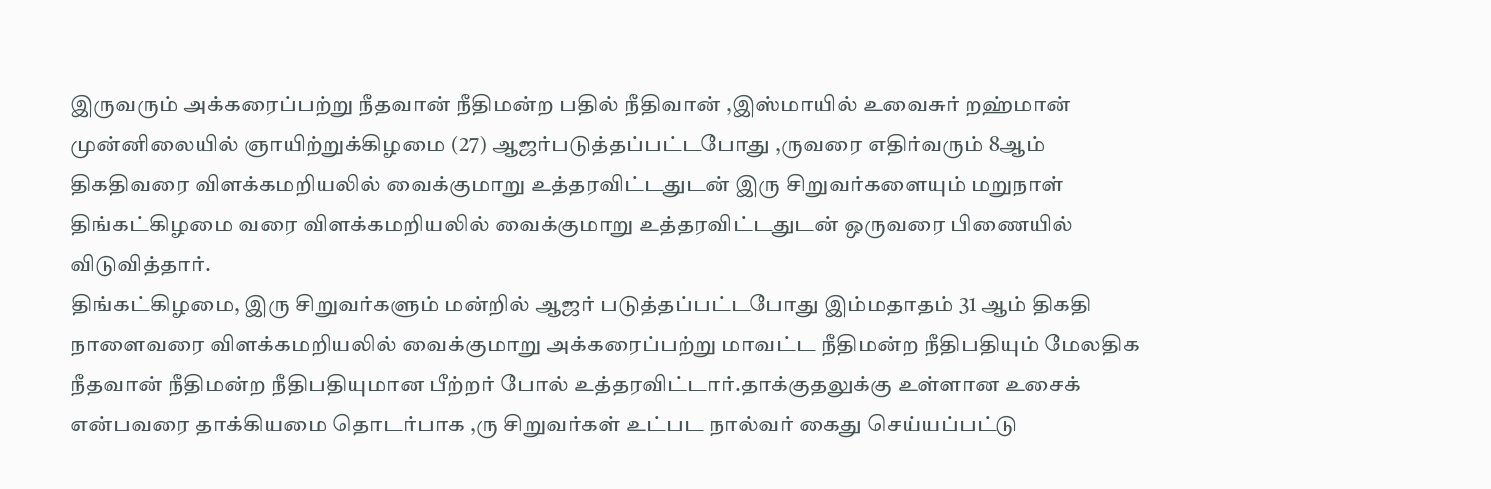இருவரும் அக்கரைப்பற்று நீதவான் நீதிமன்ற பதில் நீதிவான் ,இஸ்மாயில் உவைசுர் றஹ்மான் முன்னிலையில் ஞாயிற்றுக்கிழமை (27) ஆஜர்படுத்தப்பட்டபோது ,ருவரை எதிர்வரும் 8ஆம் திகதிவரை விளக்கமறியலில் வைக்குமாறு உத்தரவிட்டதுடன் இரு சிறுவர்களையும் மறுநாள் திங்கட்கிழமை வரை விளக்கமறியலில் வைக்குமாறு உத்தரவிட்டதுடன் ஒருவரை பிணையில் விடுவித்தார்.
திங்கட்கிழமை, இரு சிறுவர்களும் மன்றில் ஆஜர் படுத்தப்பட்டபோது இம்மதாதம் 31 ஆம் திகதி நாளைவரை விளக்கமறியலில் வைக்குமாறு அக்கரைப்பற்று மாவட்ட நீதிமன்ற நீதிபதியும் மேலதிக நீதவான் நீதிமன்ற நீதிபதியுமான பீற்றர் போல் உத்தரவிட்டார்.தாக்குதலுக்கு உள்ளான உசைக் என்பவரை தாக்கியமை தொடர்பாக ,ரு சிறுவர்கள் உட்பட நால்வர் கைது செய்யப்பட்டு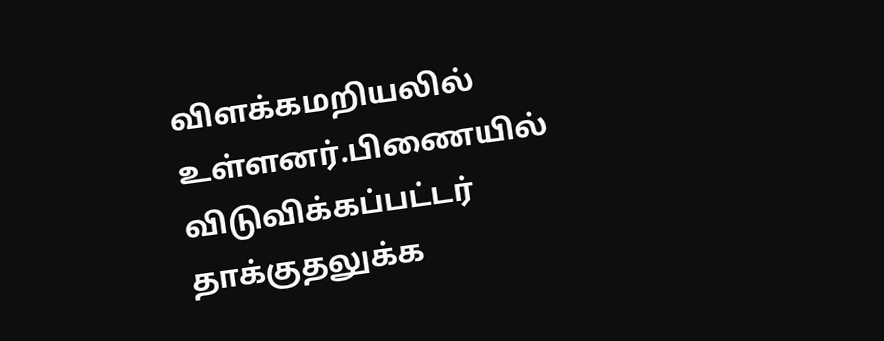விளக்கமறியலில் உள்ளனர்.பிணையில் விடுவிக்கப்பட்டர் தாக்குதலுக்க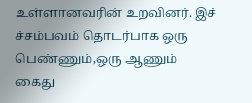உள்ளானவரின் உறவினர். இச் ச்சம்பவம் தொடர்பாக ஒரு பெண்ணும்,ஒரு ஆணும் கைது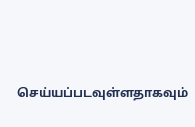செய்யப்படவுள்ளதாகவும்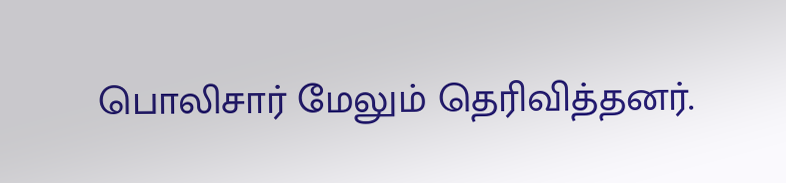பொலிசார் மேலும் தெரிவித்தனர்.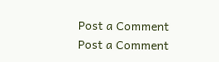Post a Comment
Post a Comment